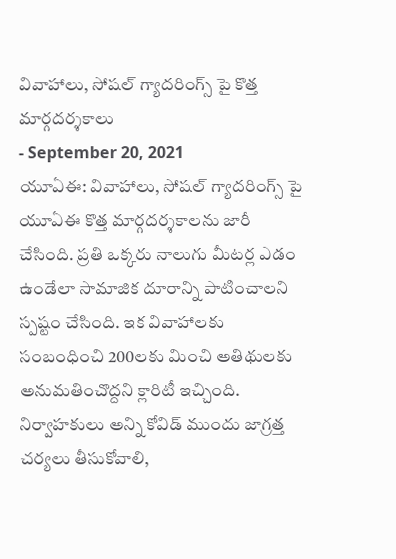వివాహాలు, సోషల్ గ్యాదరింగ్స్ పై కొత్త మార్గదర్శకాలు
- September 20, 2021
యూఏఈ: వివాహాలు, సోషల్ గ్యాదరింగ్స్ పై యూఏఈ కొత్త మార్గదర్శకాలను జారీ చేసింది. ప్రతి ఒక్కరు నాలుగు మీటర్ల ఎడం ఉండేలా సామాజిక దూరాన్ని పాటించాలని స్పష్టం చేసింది. ఇక వివాహాలకు సంబంధించి 200లకు మించి అతిథులకు అనుమతించొద్దని క్లారిటీ ఇచ్చింది. నిర్వాహకులు అన్ని కోవిడ్ ముందు జాగ్రత్త చర్యలు తీసుకోవాలి,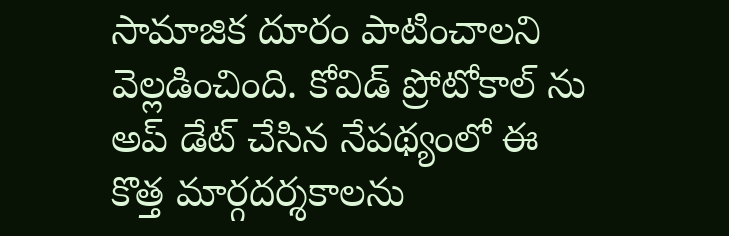సామాజిక దూరం పాటించాలని వెల్లడించింది. కోవిడ్ ప్రోటోకాల్ ను అప్ డేట్ చేసిన నేపథ్యంలో ఈ కొత్త మార్గదర్శకాలను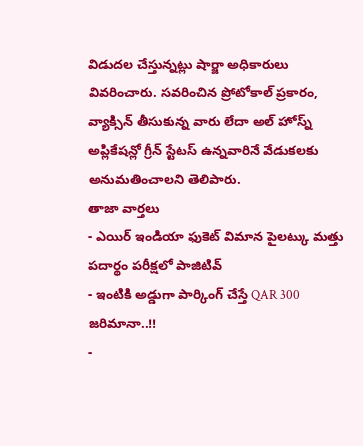విడుదల చేస్తున్నట్లు షార్జా అధికారులు వివరించారు. సవరించిన ప్రోటోకాల్ ప్రకారం, వ్యాక్సిన్ తీసుకున్న వారు లేదా అల్ హోస్న్ అప్లికేషన్లో గ్రీన్ స్టేటస్ ఉన్నవారినే వేడుకలకు అనుమతించాలని తెలిపారు.
తాజా వార్తలు
- ఎయిర్ ఇండియా ఫుకెట్ విమాన పైలట్కు మత్తు పదార్థం పరీక్షలో పాజిటివ్
- ఇంటికి అడ్డుగా పార్కింగ్ చేస్తే QAR 300 జరిమానా..!!
-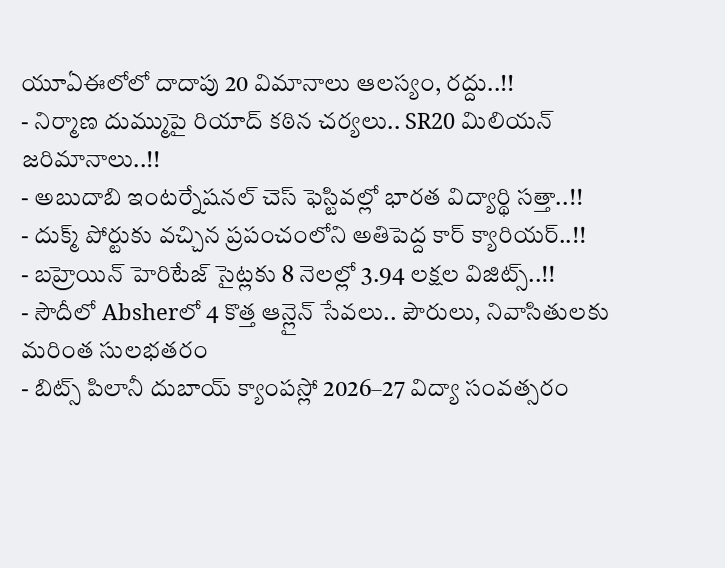యూఏఈలోలో దాదాపు 20 విమానాలు ఆలస్యం, రద్దు..!!
- నిర్మాణ దుమ్ముపై రియాద్ కఠిన చర్యలు.. SR20 మిలియన్ జరిమానాలు..!!
- అబుదాబి ఇంటర్నేషనల్ చెస్ ఫెస్టివల్లో భారత విద్యార్థి సత్తా..!!
- దుక్మ్ పోర్టుకు వచ్చిన ప్రపంచంలోని అతిపెద్ద కార్ క్యారియర్..!!
- బహ్రెయిన్ హెరిటేజ్ సైట్లకు 8 నెలల్లో 3.94 లక్షల విజిట్స్..!!
- సౌదీలో Absherలో 4 కొత్త ఆన్లైన్ సేవలు.. పౌరులు, నివాసితులకు మరింత సులభతరం
- బిట్స్ పిలానీ దుబాయ్ క్యాంపస్లో 2026–27 విద్యా సంవత్సరం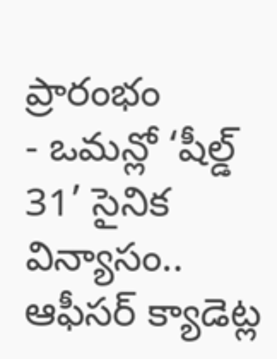ప్రారంభం
- ఒమన్లో ‘షీల్డ్ 31’ సైనిక విన్యాసం.. ఆఫీసర్ క్యాడెట్ల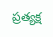ప్రత్యక్ష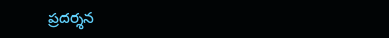ప్రదర్శన